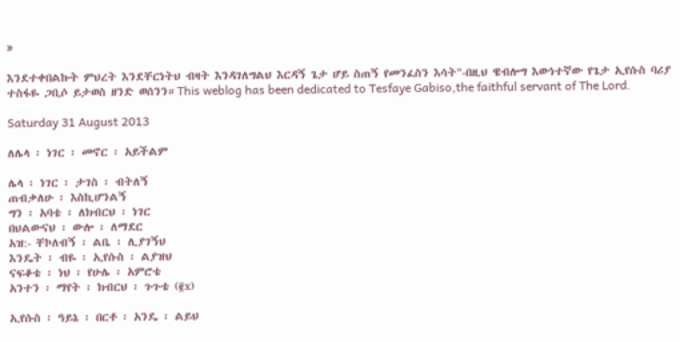»

እንደተቀበልኩት ምህረት እንደቸርነትህ ብዛት እንዳገለግልህ እርዳኝ ጌታ ሆይ ስጠኝ የመንፈስን እሳት"-በዚህ ዌብሎግ እውነተኛው የጌታ ኢየሱስ ባሪያ ተስፋዬ ጋቢሶ ይታወስ ዘንድ ወሰንን።This weblog has been dedicated to Tesfaye Gabiso,the faithful servant of The Lord.

Saturday 31 August 2013

ለሌላ ፡ ነገር ፡ መኖር ፡ አይችልም

ሌላ ፡ ነገር ፡ ታገስ ፡ ብትለኝ
ጠብቃለሁ ፡ እስኪሆንልኝ
ግን ፡ አባቴ ፡ ለክብርህ ፡ ነገር
በህልውናህ ፡ ውሎ ፡ ለማደር
አዝ:- ቸኮለብኝ ፡ ልቤ ፡ ሊያገኝህ
እንዴት ፡ ብዬ ፡ ኢየሱስ ፡ ልያዝህ
ናፍቆቴ ፡ ነህ ፡ የሁሌ ፡ አምሮቴ
አንተን ፡ ማየት ፡ ክብርህ ፡ ጉጉቴ (፪x)

ኢየሱስ ፡ ዓይኔ ፡ በርቶ ፡ አንዴ ፡ ልይህ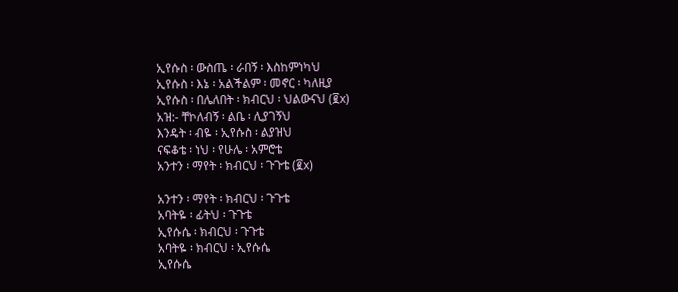ኢየሱስ ፡ ውስጤ ፡ ራበኝ ፡ እስከምነካህ
ኢየሱስ ፡ እኔ ፡ አልችልም ፡ መኖር ፡ ካለዚያ
ኢየሱስ ፡ በሌለበት ፡ ክብርህ ፡ ህልውናህ (፪x)
አዝ:- ቸኮለብኝ ፡ ልቤ ፡ ሊያገኝህ
እንዴት ፡ ብዬ ፡ ኢየሱስ ፡ ልያዝህ
ናፍቆቴ ፡ ነህ ፡ የሁሌ ፡ አምሮቴ
አንተን ፡ ማየት ፡ ክብርህ ፡ ጉጉቴ (፪x)

አንተን ፡ ማየት ፡ ክብርህ ፡ ጉጉቴ
አባትዬ ፡ ፊትህ ፡ ጉጉቴ
ኢየሱሴ ፡ ክብርህ ፡ ጉጉቴ
አባትዬ ፡ ክብርህ ፡ ኢየሱሴ
ኢየሱሴ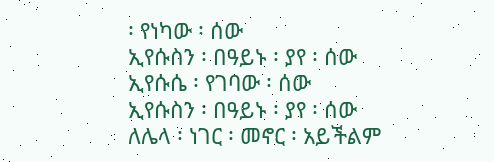፡ የነካው ፡ ሰው
ኢየሱስን ፡ በዓይኑ ፡ ያየ ፡ ሰው
ኢየሱሴ ፡ የገባው ፡ ሰው
ኢየሱስን ፡ በዓይኑ ፡ ያየ ፡ ሰው
ለሌላ ፡ ነገር ፡ መኖር ፡ አይችልም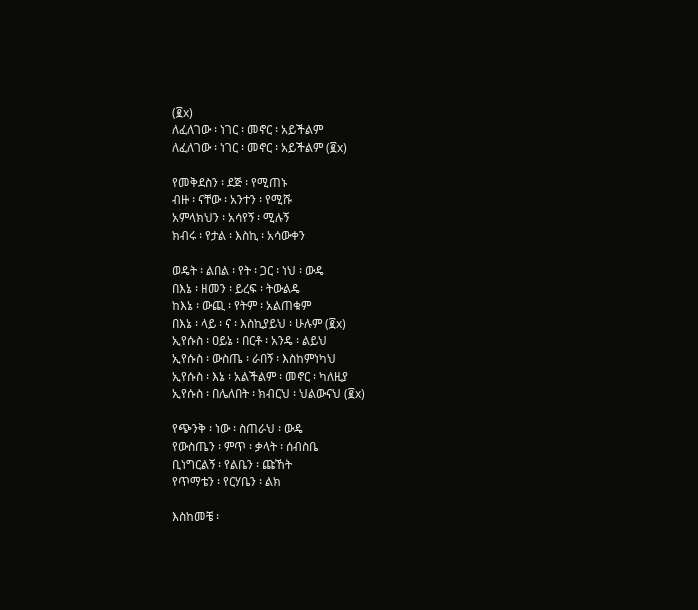(፪x)
ለፈለገው ፡ ነገር ፡ መኖር ፡ አይችልም
ለፈለገው ፡ ነገር ፡ መኖር ፡ አይችልም (፪x)

የመቅደስን ፡ ደጅ ፡ የሚጠኑ
ብዙ ፡ ናቸው ፡ አንተን ፡ የሚሹ
አምላክህን ፡ አሳየኝ ፡ ሚሉኝ
ክብሩ ፡ የታል ፡ እስኪ ፡ አሳውቀን

ወዴት ፡ ልበል ፡ የት ፡ ጋር ፡ ነህ ፡ ውዴ
በእኔ ፡ ዘመን ፡ ይረፍ ፡ ትውልዴ
ከእኔ ፡ ውጪ ፡ የትም ፡ አልጠቁም
በእኔ ፡ ላይ ፡ ና ፡ እስኪያይህ ፡ ሁሉም (፪x)
ኢየሱስ ፡ ዐይኔ ፡ በርቶ ፡ አንዴ ፡ ልይህ
ኢየሱስ ፡ ውስጤ ፡ ራበኝ ፡ እስከምነካህ
ኢየሱስ ፡ እኔ ፡ አልችልም ፡ መኖር ፡ ካለዚያ
ኢየሱስ ፡ በሌለበት ፡ ክብርህ ፡ ህልውናህ (፪x)

የጭንቅ ፡ ነው ፡ ስጠራህ ፡ ውዴ
የውስጤን ፡ ምጥ ፡ ቃላት ፡ ሰብስቤ
ቢነግርልኝ ፡ የልቤን ፡ ጩኸት
የጥማቴን ፡ የርሃቤን ፡ ልክ

እስከመቼ ፡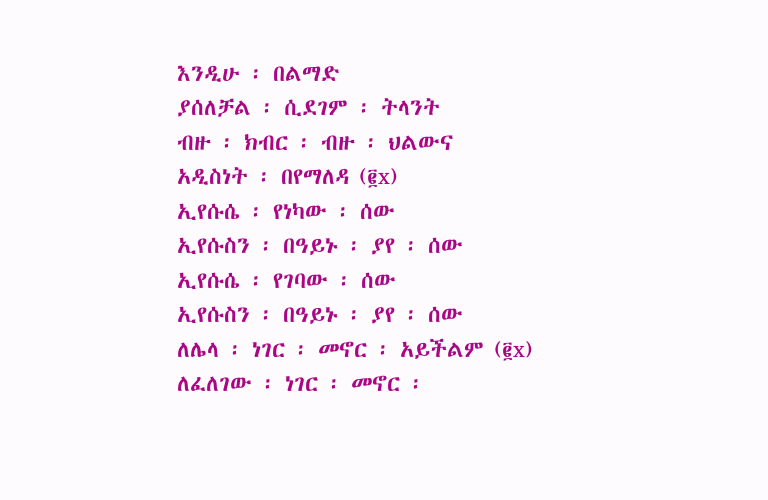እንዲሁ ፡ በልማድ
ያሰለቻል ፡ ሲደገም ፡ ትላንት
ብዙ ፡ ክብር ፡ ብዙ ፡ ህልውና
አዲስነት ፡ በየማለዳ (፪x)
ኢየሱሴ ፡ የነካው ፡ ሰው
ኢየሱስን ፡ በዓይኑ ፡ ያየ ፡ ሰው
ኢየሱሴ ፡ የገባው ፡ ሰው
ኢየሱስን ፡ በዓይኑ ፡ ያየ ፡ ሰው
ለሌላ ፡ ነገር ፡ መኖር ፡ አይችልም (፪x)
ለፈለገው ፡ ነገር ፡ መኖር ፡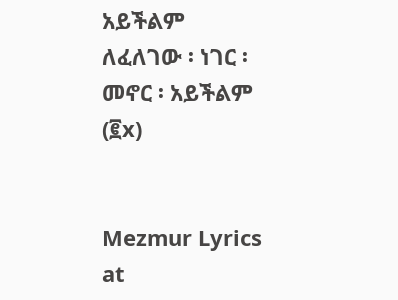አይችልም
ለፈለገው ፡ ነገር ፡ መኖር ፡ አይችልም (፪x)


Mezmur Lyrics at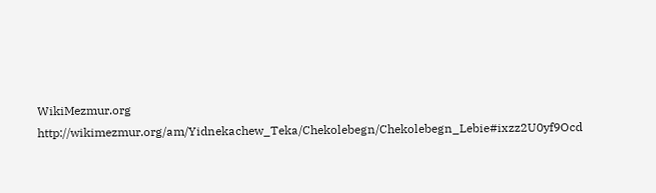WikiMezmur.org http://wikimezmur.org/am/Yidnekachew_Teka/Chekolebegn/Chekolebegn_Lebie#ixzz2U0yf9Ocd